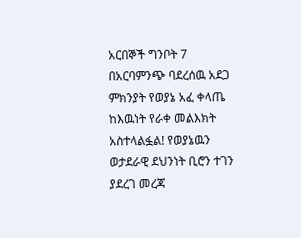አርበኞች ግንቦት 7 በአርባምንጭ ባደረሰዉ አደጋ ምክንያት የወያኔ አፈ ቀላጤ ከእዉነት የራቀ መልእክት አስተላልፏል! የወያኔዉን ወታደራዊ ደህንነት ቢሮን ተገን ያደረገ መረጃ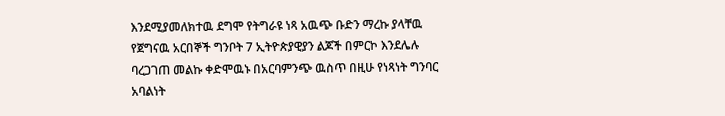እንደሚያመለክተዉ ደግሞ የትግራዩ ነጻ አዉጭ ቡድን ማረኩ ያላቸዉ የጀግናዉ አርበኞች ግንቦት 7 ኢትዮጵያዊያን ልጆች በምርኮ እንደሌሉ ባረጋገጠ መልኩ ቀድሞዉኑ በአርባምንጭ ዉስጥ በዚሁ የነጻነት ግንባር አባልነት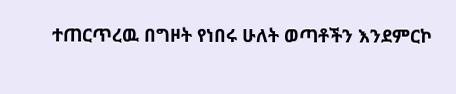ተጠርጥረዉ በግዞት የነበሩ ሁለት ወጣቶችን እንደምርኮ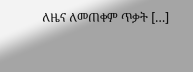ለዜና ለመጠቀም ጥቃት […]